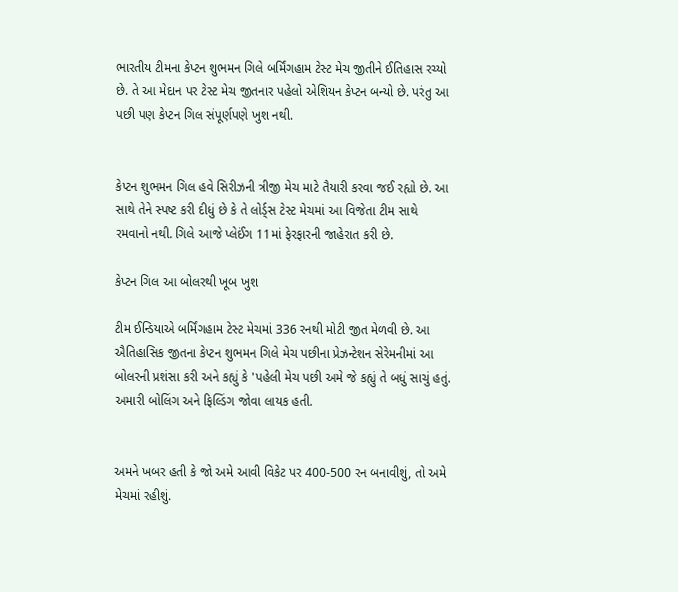ભારતીય ટીમના કેપ્ટન શુભમન ગિલે બર્મિંગહામ ટેસ્ટ મેચ જીતીને ઈતિહાસ રચ્યો છે. તે આ મેદાન પર ટેસ્ટ મેચ જીતનાર પહેલો એશિયન કેપ્ટન બન્યો છે. પરંતુ આ પછી પણ કેપ્ટન ગિલ સંપૂર્ણપણે ખુશ નથી.


કેપ્ટન શુભમન ગિલ હવે સિરીઝની ત્રીજી મેચ માટે તૈયારી કરવા જઈ રહ્યો છે. આ સાથે તેને સ્પષ્ટ કરી દીધું છે કે તે લોર્ડ્સ ટેસ્ટ મેચમાં આ વિજેતા ટીમ સાથે રમવાનો નથી. ગિલે આજે પ્લેઈંગ 11માં ફેરફારની જાહેરાત કરી છે.

કેપ્ટન ગિલ આ બોલરથી ખૂબ ખુશ

ટીમ ઈન્ડિયાએ બર્મિંગહામ ટેસ્ટ મેચમાં 336 રનથી મોટી જીત મેળવી છે. આ ઐતિહાસિક જીતના કેપ્ટન શુભમન ગિલે મેચ પછીના પ્રેઝન્ટેશન સેરેમનીમાં આ બોલરની પ્રશંસા કરી અને કહ્યું કે 'પહેલી મેચ પછી અમે જે કહ્યું તે બધું સાચું હતું. અમારી બોલિંગ અને ફિલ્ડિંગ જોવા લાયક હતી.


અમને ખબર હતી કે જો અમે આવી વિકેટ પર 400-500 રન બનાવીશું, તો અમે મેચમાં રહીશું.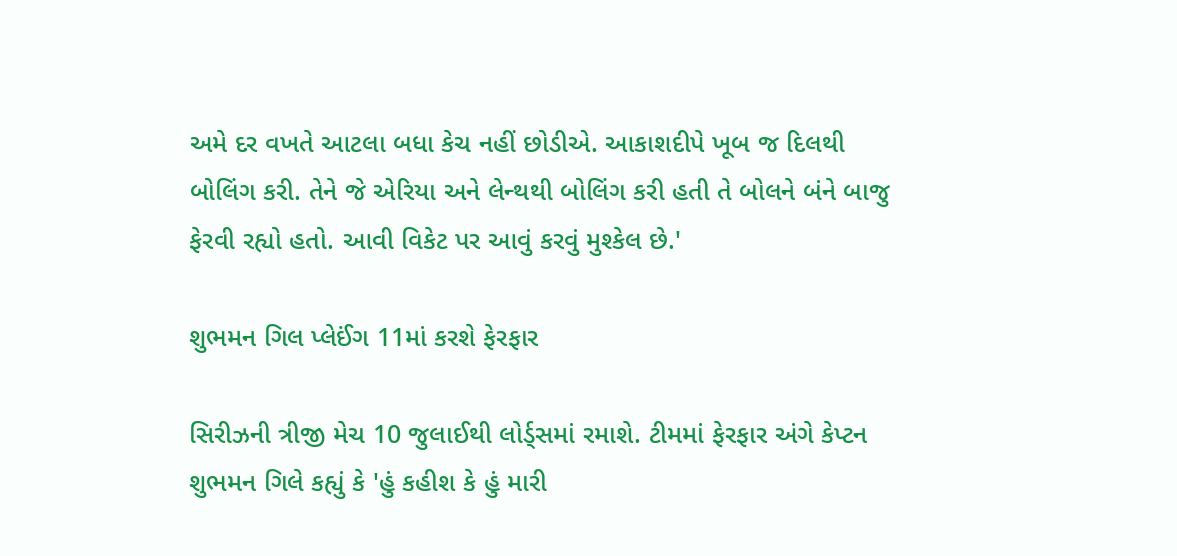અમે દર વખતે આટલા બધા કેચ નહીં છોડીએ. આકાશદીપે ખૂબ જ દિલથી બોલિંગ કરી. તેને જે એરિયા અને લેન્થથી બોલિંગ કરી હતી તે બોલને બંને બાજુ ફેરવી રહ્યો હતો. આવી વિકેટ પર આવું કરવું મુશ્કેલ છે.'

શુભમન ગિલ પ્લેઈંગ 11માં કરશે ફેરફાર

સિરીઝની ત્રીજી મેચ 10 જુલાઈથી લોર્ડ્સમાં રમાશે. ટીમમાં ફેરફાર અંગે કેપ્ટન શુભમન ગિલે કહ્યું કે 'હું કહીશ કે હું મારી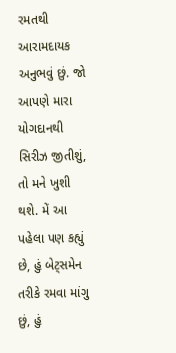રમતથી આરામદાયક અનુભવું છું. જો આપણે મારા યોગદાનથી સિરીઝ જીતીશું, તો મને ખુશી થશે. મેં આ પહેલા પણ કહ્યું છે, હું બેટ્સમેન તરીકે રમવા માંગુ છું, હું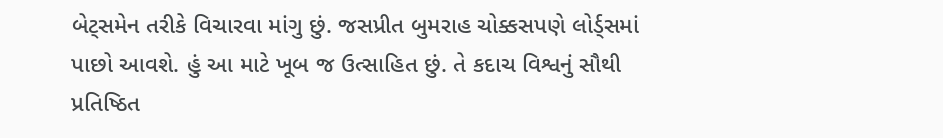બેટ્સમેન તરીકે વિચારવા માંગુ છું. જસપ્રીત બુમરાહ ચોક્કસપણે લોર્ડ્સમાં પાછો આવશે. હું આ માટે ખૂબ જ ઉત્સાહિત છું. તે કદાચ વિશ્વનું સૌથી પ્રતિષ્ઠિત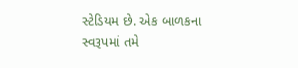સ્ટેડિયમ છે. એક બાળકના સ્વરૂપમાં તમે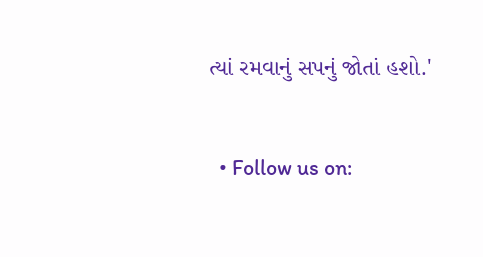ત્યાં રમવાનું સપનું જોતાં હશો.'


  • Follow us on: